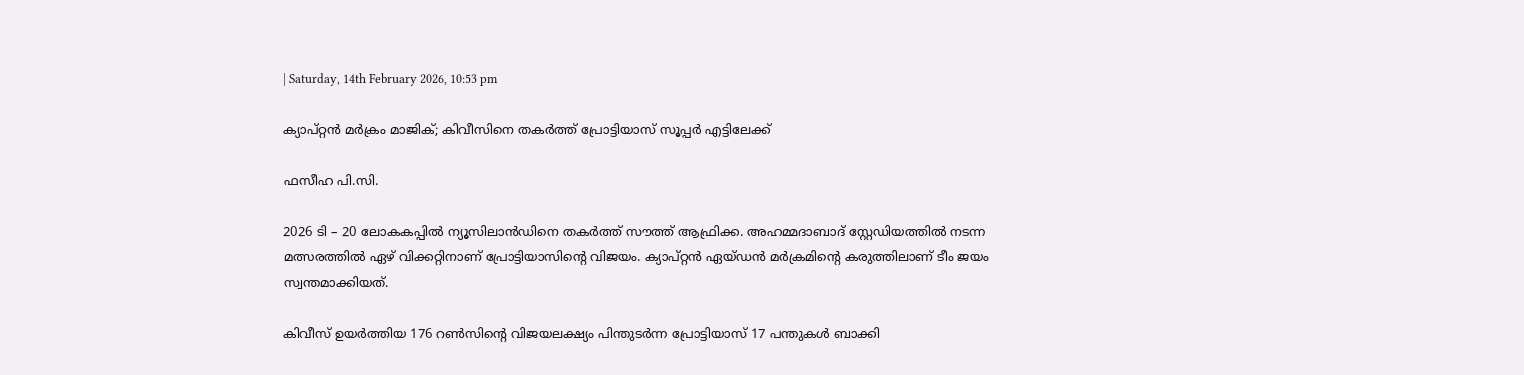| Saturday, 14th February 2026, 10:53 pm

ക്യാപ്റ്റന്‍ മര്‍ക്രം മാജിക്; കിവീസിനെ തകര്‍ത്ത് പ്രോട്ടിയാസ് സൂപ്പര്‍ എട്ടിലേക്ക്

ഫസീഹ പി.സി.

2026 ടി – 20 ലോകകപ്പില്‍ ന്യൂസിലാന്‍ഡിനെ തകര്‍ത്ത് സൗത്ത് ആഫ്രിക്ക. അഹമ്മദാബാദ് സ്റ്റേഡിയത്തില്‍ നടന്ന മത്സരത്തില്‍ ഏഴ് വിക്കറ്റിനാണ് പ്രോട്ടിയാസിന്റെ വിജയം. ക്യാപ്റ്റന്‍ ഏയ്ഡന്‍ മര്‍ക്രമിന്റെ കരുത്തിലാണ് ടീം ജയം സ്വന്തമാക്കിയത്.

കിവീസ് ഉയര്‍ത്തിയ 176 റണ്‍സിന്റെ വിജയലക്ഷ്യം പിന്തുടര്‍ന്ന പ്രോട്ടിയാസ് 17 പന്തുകള്‍ ബാക്കി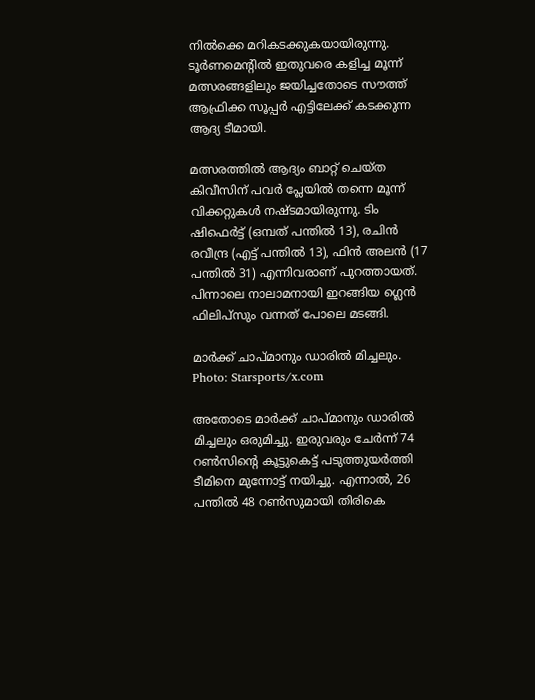നില്‍ക്കെ മറികടക്കുകയായിരുന്നു. ടൂര്‍ണമെന്റില്‍ ഇതുവരെ കളിച്ച മൂന്ന് മത്സരങ്ങളിലും ജയിച്ചതോടെ സൗത്ത് ആഫ്രിക്ക സൂപ്പര്‍ എട്ടിലേക്ക് കടക്കുന്ന ആദ്യ ടീമായി.

മത്സരത്തില്‍ ആദ്യം ബാറ്റ് ചെയ്ത കിവീസിന് പവര്‍ പ്ലേയില്‍ തന്നെ മൂന്ന് വിക്കറ്റുകള്‍ നഷ്ടമായിരുന്നു. ടിം ഷിഫെര്‍ട്ട് (ഒമ്പത് പന്തില്‍ 13), രചിന്‍ രവീന്ദ്ര (എട്ട് പന്തില്‍ 13), ഫിന്‍ അലന്‍ (17 പന്തില്‍ 31) എന്നിവരാണ് പുറത്തായത്. പിന്നാലെ നാലാമനായി ഇറങ്ങിയ ഗ്ലെന്‍ ഫിലിപ്‌സും വന്നത് പോലെ മടങ്ങി.

മാർക്ക് ചാപ്മാനും ഡാരിൽ മിച്ചലും. Photo: Starsports/x.com

അതോടെ മാര്‍ക്ക് ചാപ്മാനും ഡാരില്‍ മിച്ചലും ഒരുമിച്ചു. ഇരുവരും ചേര്‍ന്ന് 74 റണ്‍സിന്റെ കൂട്ടുകെട്ട് പടുത്തുയര്‍ത്തി ടീമിനെ മുന്നോട്ട് നയിച്ചു. എന്നാല്‍, 26 പന്തില്‍ 48 റണ്‍സുമായി തിരികെ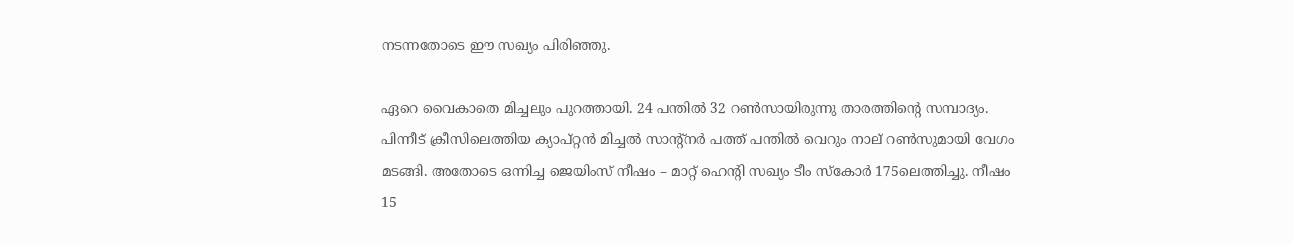നടന്നതോടെ ഈ സഖ്യം പിരിഞ്ഞു.

ഏറെ വൈകാതെ മിച്ചലും പുറത്തായി. 24 പന്തില്‍ 32 റണ്‍സായിരുന്നു താരത്തിന്റെ സമ്പാദ്യം. പിന്നീട് ക്രീസിലെത്തിയ ക്യാപ്റ്റന്‍ മിച്ചല്‍ സാന്റ്‌നര്‍ പത്ത് പന്തില്‍ വെറും നാല് റണ്‍സുമായി വേഗം മടങ്ങി. അതോടെ ഒന്നിച്ച ജെയിംസ് നീഷം – മാറ്റ് ഹെന്റി സഖ്യം ടീം സ്‌കോര്‍ 175ലെത്തിച്ചു. നീഷം 15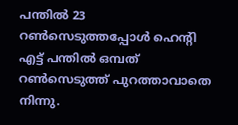പന്തില്‍ 23 റണ്‍സെടുത്തപ്പോള്‍ ഹെന്റി എട്ട് പന്തില്‍ ഒമ്പത് റണ്‍സെടുത്ത് പുറത്താവാതെ നിന്നു.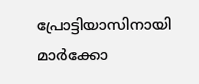പ്രോട്ടിയാസിനായി മാര്‍ക്കോ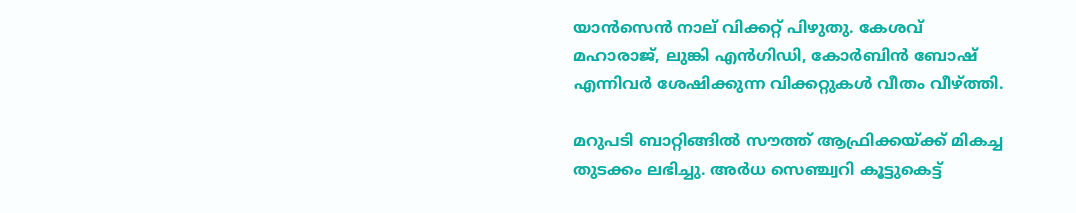യാന്‍സെന്‍ നാല് വിക്കറ്റ് പിഴുതു. കേശവ് മഹാരാജ്, ലുങ്കി എന്‍ഗിഡി, കോര്‍ബിന്‍ ബോഷ് എന്നിവര്‍ ശേഷിക്കുന്ന വിക്കറ്റുകള്‍ വീതം വീഴ്ത്തി.

മറുപടി ബാറ്റിങ്ങില്‍ സൗത്ത് ആഫ്രിക്കയ്ക്ക് മികച്ച തുടക്കം ലഭിച്ചു. അര്‍ധ സെഞ്ച്വറി കൂട്ടുകെട്ട്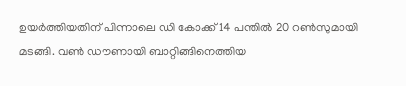ഉയര്‍ത്തിയതിന് പിന്നാലെ ഡി കോക്ക് 14 പന്തില്‍ 20 റണ്‍സുമായി മടങ്ങി. വണ്‍ ഡൗണായി ബാറ്റിങ്ങിനെത്തിയ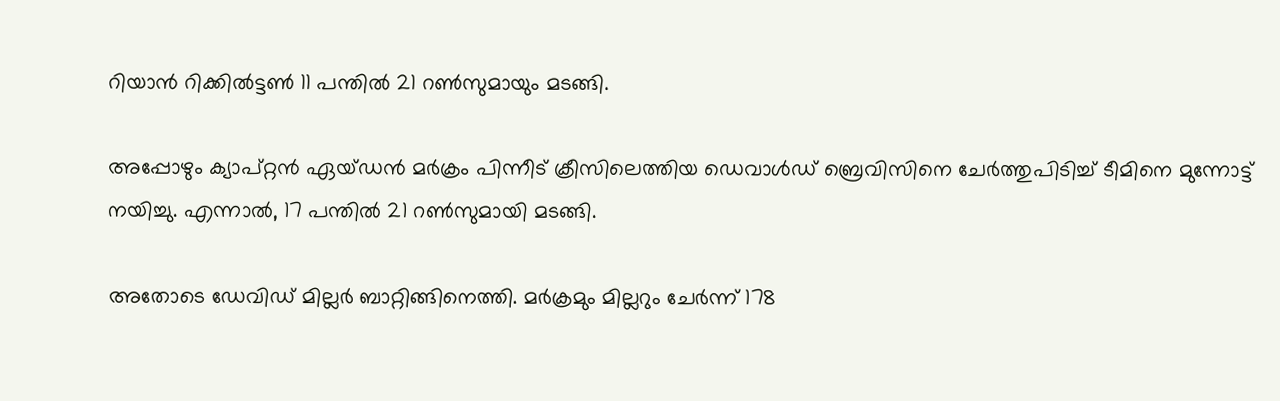റിയാന്‍ റിക്കില്‍ട്ടണ്‍ 11 പന്തില്‍ 21 റണ്‍സുമായും മടങ്ങി.

അപ്പോഴും ക്യാപ്റ്റന്‍ ഏയ്ഡന്‍ മര്‍ക്രം പിന്നീട് ക്രീസിലെത്തിയ ഡെവാള്‍ഡ് ബ്രെവിസിനെ ചേര്‍ത്തുപിടിച്ച് ടീമിനെ മുന്നോട്ട് നയിച്ചു. എന്നാല്‍, 17 പന്തില്‍ 21 റണ്‍സുമായി മടങ്ങി.

അതോടെ ഡേവിഡ് മില്ലര്‍ ബാറ്റിങ്ങിനെത്തി. മര്‍ക്രമും മില്ലറും ചേര്‍ന്ന് 178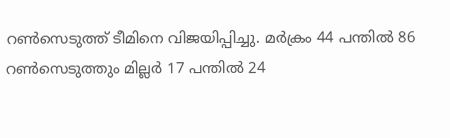റണ്‍സെടുത്ത് ടീമിനെ വിജയിപ്പിച്ചു. മര്‍ക്രം 44 പന്തില്‍ 86 റണ്‍സെടുത്തും മില്ലര്‍ 17 പന്തില്‍ 24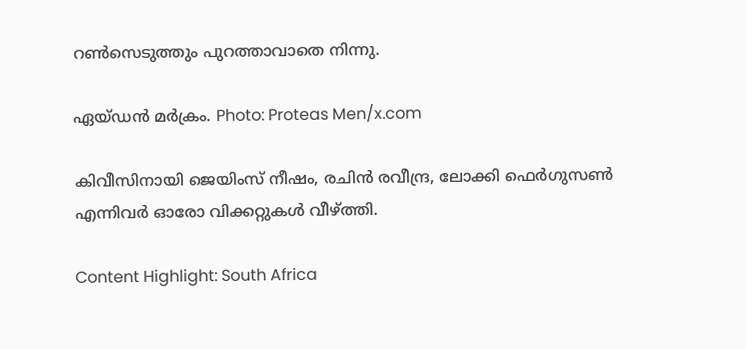റണ്‍സെടുത്തും പുറത്താവാതെ നിന്നു.

ഏയ്ഡന്‍ മര്‍ക്രം. Photo: Proteas Men/x.com

കിവീസിനായി ജെയിംസ് നീഷം, രചിന്‍ രവീന്ദ്ര, ലോക്കി ഫെര്‍ഗുസണ്‍ എന്നിവര്‍ ഓരോ വിക്കറ്റുകള്‍ വീഴ്ത്തി.

Content Highlight: South Africa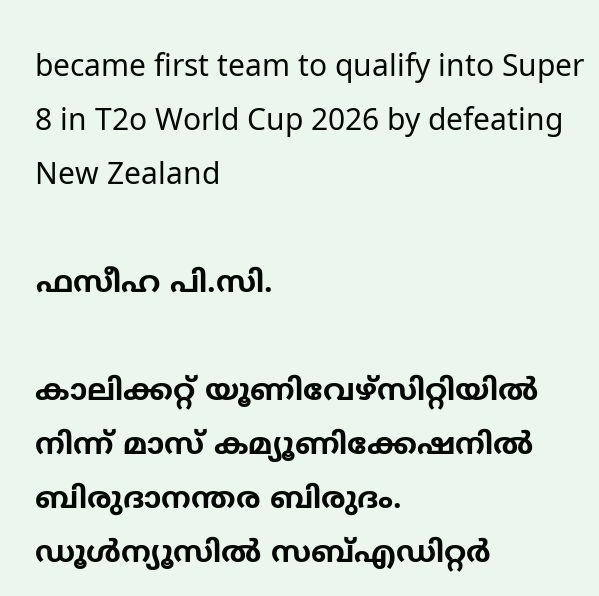became first team to qualify into Super 8 in T2o World Cup 2026 by defeating New Zealand

ഫസീഹ പി.സി.

കാലിക്കറ്റ് യൂണിവേഴ്‌സിറ്റിയില്‍ നിന്ന് മാസ് കമ്യൂണിക്കേഷനില്‍ ബിരുദാനന്തര ബിരുദം. ഡൂള്‍ന്യൂസില്‍ സബ്എഡിറ്റര്‍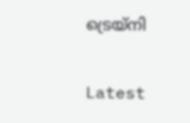ട്രെയ്‌നി

Latest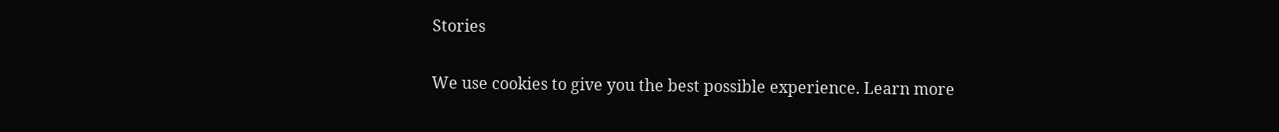Stories

We use cookies to give you the best possible experience. Learn more